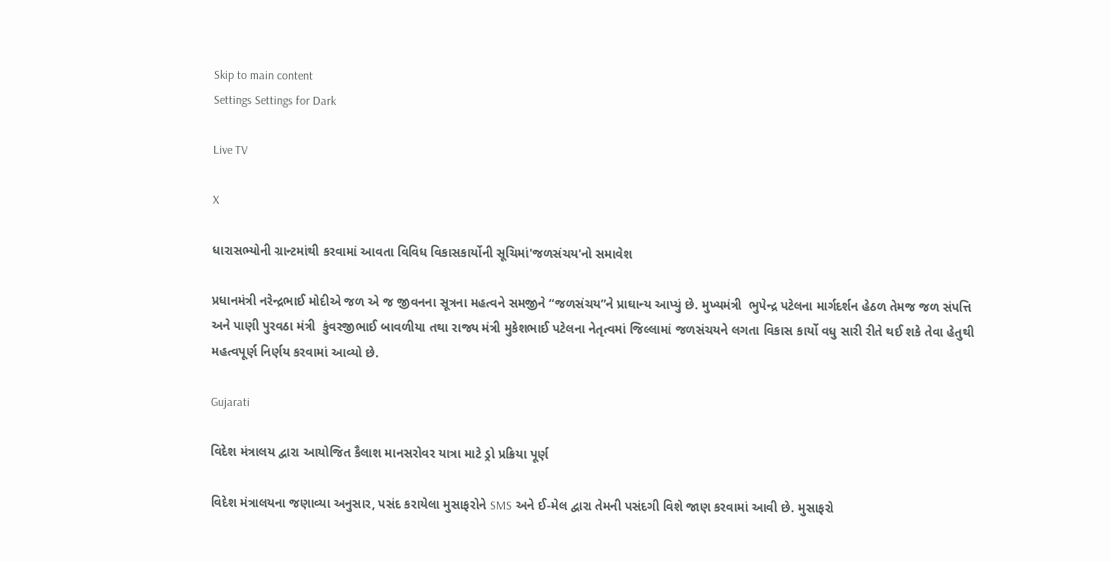Skip to main content
Settings Settings for Dark

Live TV

X

ધારાસભ્યોની ગ્રાન્ટમાંથી કરવામાં આવતા વિવિધ વિકાસકાર્યોની સૂચિમાં'જળસંચય'નો‌ સમાવેશ

પ્રધાનમંત્રી નરેન્દ્રભાઈ મોદીએ જળ એ જ જીવનના સૂત્રના મહત્વને સમજીને “જળસંચય”ને પ્રાઘાન્ય આપ્યું છે. મુખ્યમંત્રી  ભુપેન્દ્ર પટેલના માર્ગદર્શન હેઠળ તેમજ જળ સંપત્તિ અને પાણી પુરવઠા મંત્રી  કુંવરજીભાઈ બાવળીયા તથા રાજ્ય મંત્રી મુકેશભાઈ પટેલના નેતૃત્વમાં જિલ્લામાં જળસંચયને લગતા વિકાસ કાર્યો વધુ સારી રીતે થઈ શકે તેવા હેતુથી મહત્વપૂર્ણ નિર્ણય કરવામાં આવ્યો છે.

Gujarati

વિદેશ મંત્રાલય દ્વારા આયોજિત કૈલાશ માનસરોવર યાત્રા માટે ડ્રો પ્રક્રિયા પૂર્ણ

વિદેશ મંત્રાલયના જણાવ્યા અનુસાર, પસંદ કરાયેલા મુસાફરોને SMS અને ઈ-મેલ દ્વારા તેમની પસંદગી વિશે જાણ કરવામાં આવી છે. મુસાફરો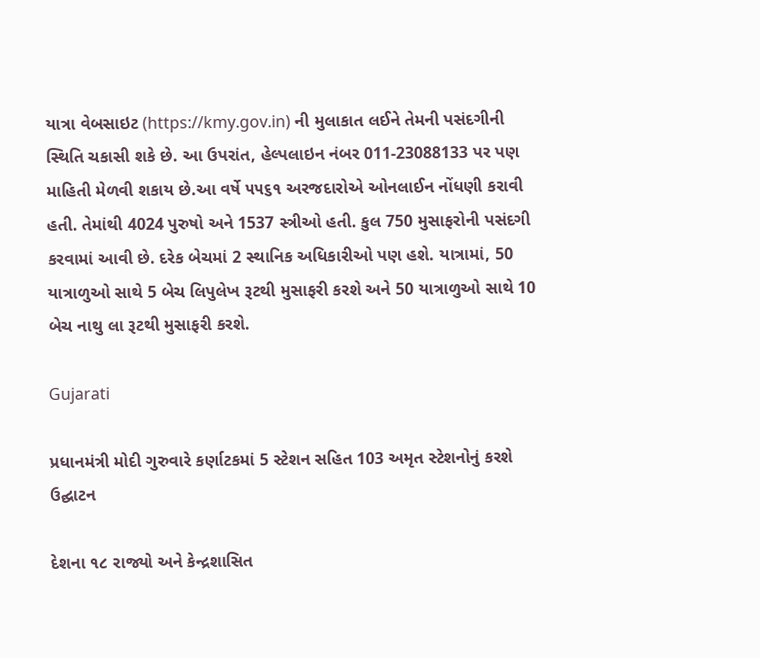યાત્રા વેબસાઇટ (https://kmy.gov.in) ની મુલાકાત લઈને તેમની પસંદગીની સ્થિતિ ચકાસી શકે છે. આ ઉપરાંત, હેલ્પલાઇન નંબર 011-23088133 પર પણ માહિતી મેળવી શકાય છે.આ વર્ષે ૫૫૬૧ અરજદારોએ ઓનલાઈન નોંધણી કરાવી હતી. તેમાંથી 4024 પુરુષો અને 1537 સ્ત્રીઓ હતી. કુલ 750 મુસાફરોની પસંદગી કરવામાં આવી છે. દરેક બેચમાં 2 સ્થાનિક અધિકારીઓ પણ હશે. યાત્રામાં, 50 યાત્રાળુઓ સાથે 5 બેચ લિપુલેખ રૂટથી મુસાફરી કરશે અને 50 યાત્રાળુઓ સાથે 10 બેચ નાથુ લા રૂટથી મુસાફરી કરશે.

Gujarati

પ્રધાનમંત્રી મોદી ગુરુવારે કર્ણાટકમાં 5 સ્ટેશન સહિત 103 અમૃત સ્ટેશનોનું કરશે ઉદ્ઘાટન

દેશના ૧૮ રાજ્યો અને કેન્દ્રશાસિત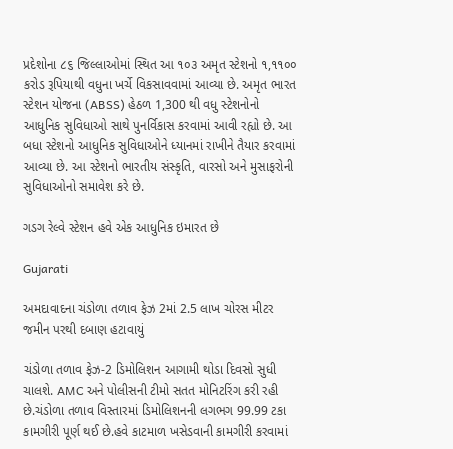પ્રદેશોના ૮૬ જિલ્લાઓમાં સ્થિત આ ૧૦૩ અમૃત સ્ટેશનો ૧,૧૧૦૦ કરોડ રૂપિયાથી વધુના ખર્ચે વિકસાવવામાં આવ્યા છે. અમૃત ભારત સ્ટેશન યોજના (ABSS) હેઠળ 1,300 થી વધુ સ્ટેશનોનો આધુનિક સુવિધાઓ સાથે પુનર્વિકાસ કરવામાં આવી રહ્યો છે. આ બધા સ્ટેશનો આધુનિક સુવિધાઓને ધ્યાનમાં રાખીને તૈયાર કરવામાં આવ્યા છે. આ સ્ટેશનો ભારતીય સંસ્કૃતિ, વારસો અને મુસાફરોની સુવિધાઓનો સમાવેશ કરે છે.

ગડગ રેલ્વે સ્ટેશન હવે એક આધુનિક ઇમારત છે

Gujarati

અમદાવાદના ચંડોળા તળાવ ફેઝ 2માં 2.5 લાખ ચોરસ મીટર જમીન પરથી દબાણ હટાવાયું

ચંડોળા તળાવ ફેઝ-2 ડિમોલિશન આગામી થોડા દિવસો સુધી ચાલશે. AMC અને પોલીસની ટીમો સતત મોનિટરિંગ કરી રહી છે.ચંડોળા તળાવ વિસ્તારમાં ડિમોલિશનની લગભગ 99.99 ટકા કામગીરી પૂર્ણ થઈ છે.હવે કાટમાળ ખસેડવાની કામગીરી કરવામાં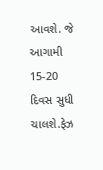આવશે. જે આગામી 15-20 દિવસ સુધી ચાલશે.ફેઝ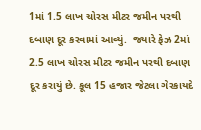1માં 1.5 લાખ ચોરસ મીટર જમીન પરથી દબાણ દૂર કરવામાં આવ્યું.  જ્યારે ફેઝ 2માં 2.5 લાખ ચોરસ મીટર જમીન પરથી દબાણ દૂર કરાયું છે. કૂલ 15 હજાર જેટલા ગેરકાયદે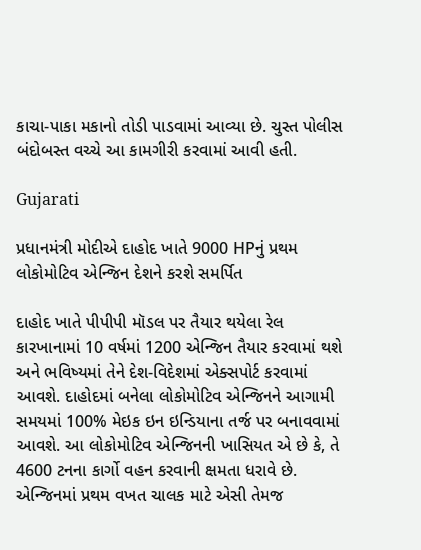કાચા-પાકા મકાનો તોડી પાડવામાં આવ્યા છે. ચુસ્ત પોલીસ બંદોબસ્ત વચ્ચે આ કામગીરી કરવામાં આવી હતી.

Gujarati

પ્રધાનમંત્રી મોદીએ દાહોદ ખાતે 9000 HPનું પ્રથમ લોકોમોટિવ એન્જિન દેશને કરશે સમર્પિત

દાહોદ ખાતે પીપીપી મૉડલ પર તૈયાર થયેલા રેલ કારખાનામાં 10 વર્ષમાં 1200 એન્જિન તૈયાર કરવામાં થશે અને ભવિષ્યમાં તેને દેશ-વિદેશમાં એક્સપોર્ટ કરવામાં આવશે. દાહોદમાં બનેલા લોકોમોટિવ એન્જિનને આગામી સમયમાં 100% મેઇક ઇન ઇન્ડિયાના તર્જ પર બનાવવામાં આવશે. આ લોકોમોટિવ એન્જિનની ખાસિયત એ છે કે, તે 4600 ટનના કાર્ગો વહન કરવાની ક્ષમતા ધરાવે છે. એન્જિનમાં પ્રથમ વખત ચાલક માટે એસી તેમજ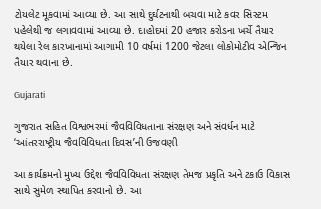ટોયલેટ મૂકવામાં આવ્યા છે. આ સાથે દુર્ઘટનાથી બચવા માટે કવર સિસ્ટમ પહેલેથી જ લગાવવામાં આવ્યા છે. દાહોદમાં 20 હજાર કરોડના ખર્ચે તૈયાર થયેલા રેલ કારખાનામાં આગામી 10 વર્ષમાં 1200 જેટલા લોકોમોટીવ એન્જિન તૈયાર થવાના છે.

Gujarati

ગુજરાત સહિત વિશ્વભરમાં જૈવવિવિધતાના સંરક્ષણ અને સંવર્ધન માટે ‘આંતરરાષ્ટ્રીય જૈવવિવિધતા દિવસ’ની ઉજવણી

આ કાર્યક્રમનો મુખ્ય ઉદ્દેશ જૈવવિવિધતા સંરક્ષણ તેમજ પ્રકૃતિ અને ટકાઉ વિકાસ સાથે સુમેળ સ્થાપિત કરવાનો છે. આ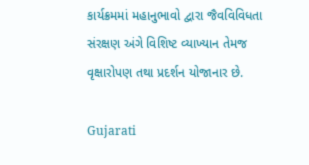કાર્યક્રમમાં મહાનુભાવો દ્વારા જૈવવિવિધતા સંરક્ષણ અંગે વિશિષ્ટ વ્યાખ્યાન તેમજ વૃક્ષારોપણ તથા પ્રદર્શન યોજાનાર છે.

Gujarati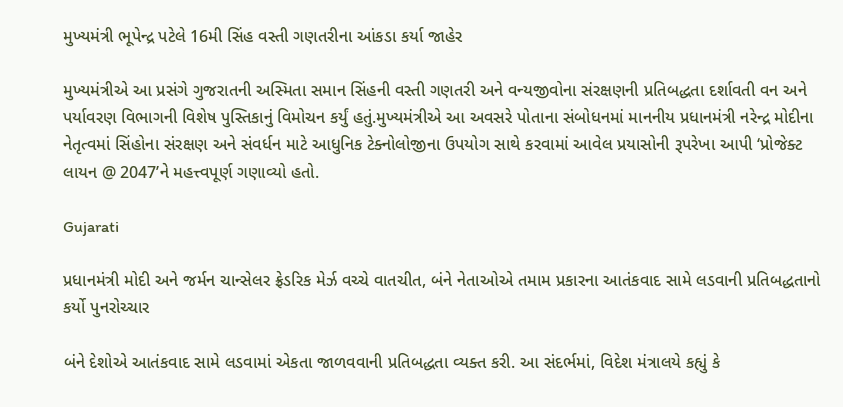મુખ્યમંત્રી ભૂપેન્દ્ર પટેલે 16મી સિંહ વસ્તી ગણતરીના આંકડા કર્યા જાહેર

મુખ્યમંત્રીએ આ પ્રસંગે ગુજરાતની અસ્મિતા સમાન સિંહની વસ્તી ગણતરી અને વન્યજીવોના સંરક્ષણની પ્રતિબદ્ધતા દર્શાવતી વન અને પર્યાવરણ વિભાગની વિશેષ પુસ્તિકાનું વિમોચન કર્યું હતું.મુખ્યમંત્રીએ આ અવસરે પોતાના સંબોધનમાં માનનીય પ્રધાનમંત્રી નરેન્દ્ર મોદીના નેતૃત્વમાં સિંહોના સંરક્ષણ અને સંવર્ધન માટે આધુનિક ટેક્નોલોજીના ઉપયોગ સાથે કરવામાં આવેલ પ્રયાસોની રૂપરેખા આપી ‘પ્રોજેક્ટ લાયન @ 2047’ને મહત્ત્વપૂર્ણ ગણાવ્યો હતો.

Gujarati

પ્રધાનમંત્રી મોદી અને જર્મન ચાન્સેલર ફ્રેડરિક મેર્ઝ વચ્ચે વાતચીત, બંને નેતાઓએ તમામ પ્રકારના આતંકવાદ સામે લડવાની પ્રતિબદ્ધતાનો કર્યો પુનરોચ્ચાર

બંને દેશોએ આતંકવાદ સામે લડવામાં એકતા જાળવવાની પ્રતિબદ્ધતા વ્યક્ત કરી. આ સંદર્ભમાં, વિદેશ મંત્રાલયે કહ્યું કે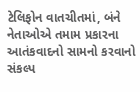ટેલિફોન વાતચીતમાં, બંને નેતાઓએ તમામ પ્રકારના આતંકવાદનો સામનો કરવાનો સંકલ્પ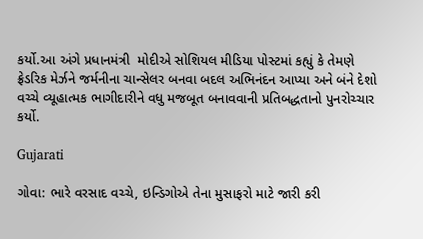કર્યો.આ અંગે પ્રધાનમંત્રી  મોદીએ સોશિયલ મીડિયા પોસ્ટમાં કહ્યું કે તેમણે ફ્રેડરિક મેર્ઝને જર્મનીના ચાન્સેલર બનવા બદલ અભિનંદન આપ્યા અને બંને દેશો વચ્ચે વ્યૂહાત્મક ભાગીદારીને વધુ મજબૂત બનાવવાની પ્રતિબદ્ધતાનો પુનરોચ્ચાર કર્યો.

Gujarati

ગોવા: ભારે વરસાદ વચ્ચે, ઇન્ડિગોએ તેના મુસાફરો માટે જારી કરી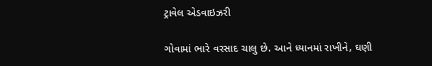ટ્રાવેલ એડવાઇઝરી

ગોવામાં ભારે વરસાદ ચાલુ છે. આને ધ્યાનમાં રાખીને, ઘણી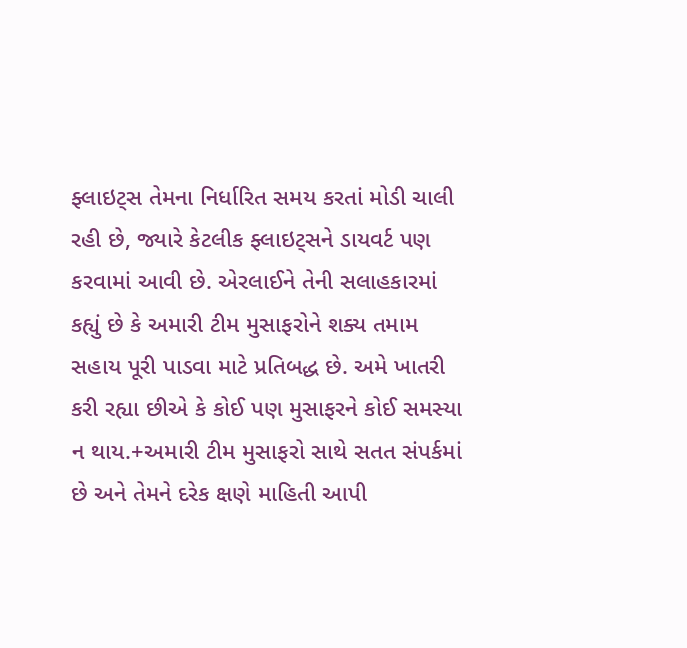ફ્લાઇટ્સ તેમના નિર્ધારિત સમય કરતાં મોડી ચાલી રહી છે, જ્યારે કેટલીક ફ્લાઇટ્સને ડાયવર્ટ પણ કરવામાં આવી છે. એરલાઈને તેની સલાહકારમાં કહ્યું છે કે અમારી ટીમ મુસાફરોને શક્ય તમામ સહાય પૂરી પાડવા માટે પ્રતિબદ્ધ છે. અમે ખાતરી કરી રહ્યા છીએ કે કોઈ પણ મુસાફરને કોઈ સમસ્યા ન થાય.+અમારી ટીમ મુસાફરો સાથે સતત સંપર્કમાં છે અને તેમને દરેક ક્ષણે માહિતી આપી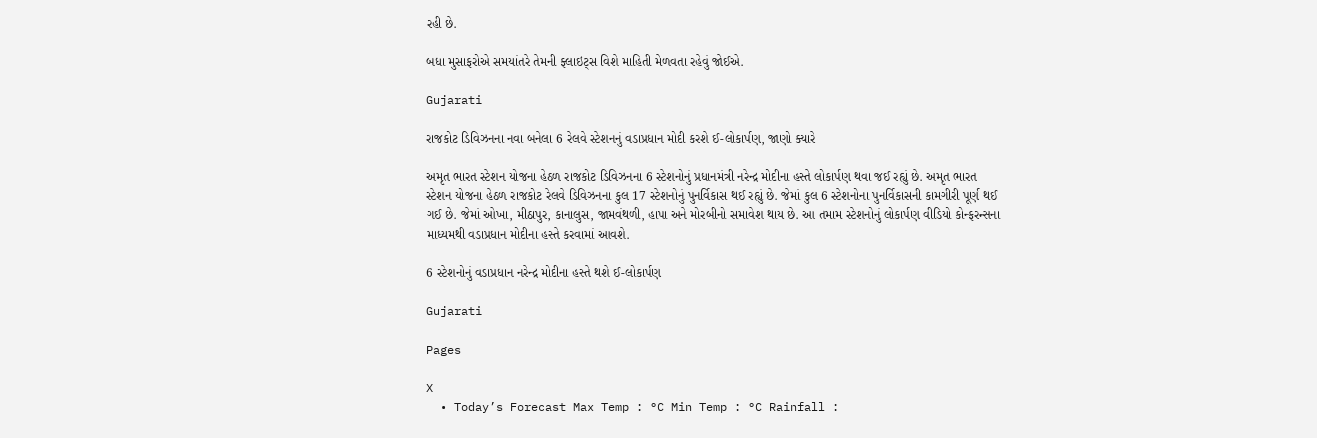રહી છે.

બધા મુસાફરોએ સમયાંતરે તેમની ફ્લાઇટ્સ વિશે માહિતી મેળવતા રહેવું જોઈએ.

Gujarati

રાજકોટ ડિવિઝનના નવા બનેલા 6 રેલવે સ્ટેશનનું વડાપ્રધાન મોદી કરશે ઈ-લોકાર્પણ, જાણો ક્યારે

અમૃત ભારત સ્ટેશન યોજના હેઠળ રાજકોટ ડિવિઝનના 6 સ્ટેશનોનું પ્રધાનમંત્રી નરેન્દ્ર મોદીના હસ્તે લોકાર્પણ થવા જઈ રહ્યું છે. અમૃત ભારત સ્ટેશન યોજના હેઠળ રાજકોટ રેલવે ડિવિઝનના કુલ 17 સ્ટેશનોનું પુનર્વિકાસ થઈ રહ્યું છે. જેમાં કુલ 6 સ્ટેશનોના પુનર્વિકાસની કામગીરી પૂર્ણ થઈ ગઈ છે. જેમાં ઓખા, મીઠાપુર, કાનાલુસ, જામવંથળી, હાપા અને મોરબીનો સમાવેશ થાય છે. આ તમામ સ્ટેશનોનું લોકાર્પણ વીડિયો કોન્ફરન્સના માધ્યમથી વડાપ્રધાન મોદીના હસ્તે કરવામાં આવશે.

6 સ્ટેશનોનું વડાપ્રધાન નરેન્દ્ર મોદીના હસ્તે થશે ઈ-લોકાર્પણ

Gujarati

Pages

X
  • Today’s Forecast Max Temp : °C Min Temp : °C Rainfall :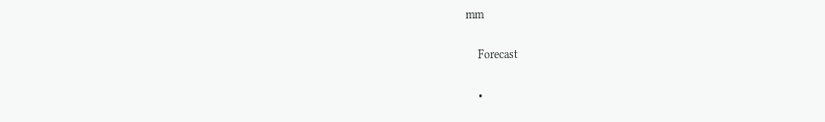mm

    Forecast

    •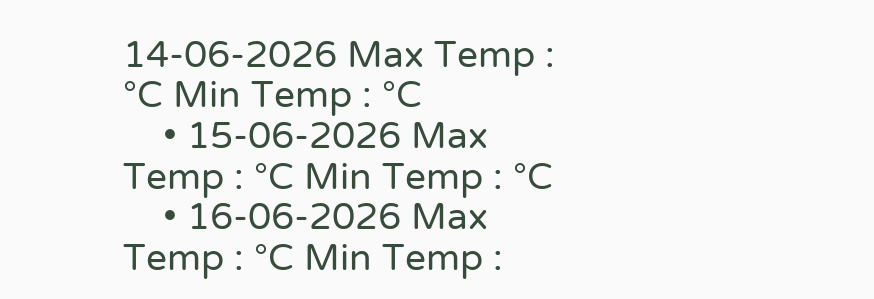14-06-2026 Max Temp : °C Min Temp : °C
    • 15-06-2026 Max Temp : °C Min Temp : °C
    • 16-06-2026 Max Temp : °C Min Temp :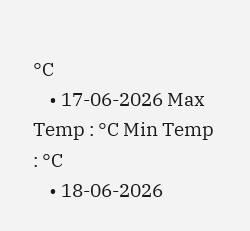°C
    • 17-06-2026 Max Temp : °C Min Temp : °C
    • 18-06-2026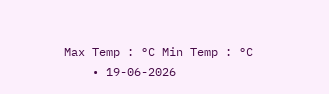Max Temp : °C Min Temp : °C
    • 19-06-2026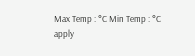Max Temp : °C Min Temp : °C
apply